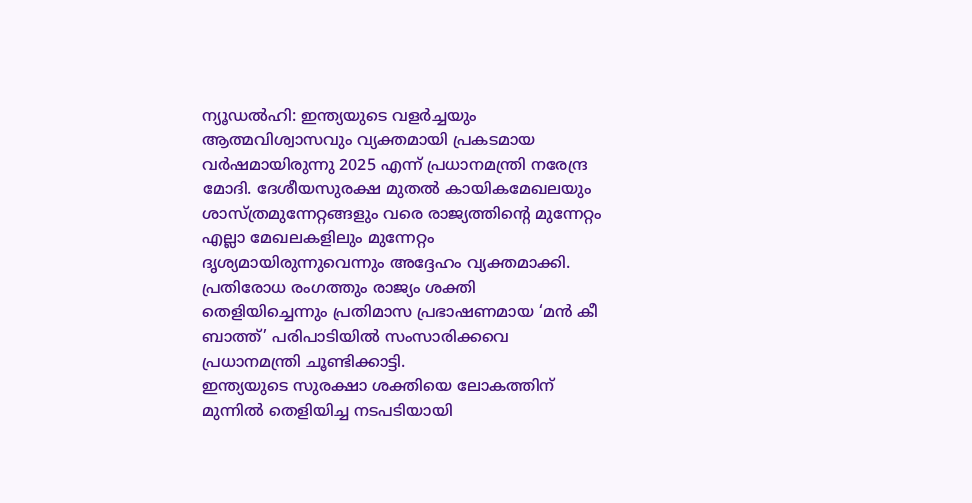ന്യൂഡൽഹി: ഇന്ത്യയുടെ വളർച്ചയും ആത്മവിശ്വാസവും വ്യക്തമായി പ്രകടമായ വർഷമായിരുന്നു 2025 എന്ന് പ്രധാനമന്ത്രി നരേന്ദ്ര മോദി. ദേശീയസുരക്ഷ മുതൽ കായികമേഖലയും ശാസ്ത്രമുന്നേറ്റങ്ങളും വരെ രാജ്യത്തിന്റെ മുന്നേറ്റം എല്ലാ മേഖലകളിലും മുന്നേറ്റം ദൃശ്യമായിരുന്നുവെന്നും അദ്ദേഹം വ്യക്തമാക്കി. പ്രതിരോധ രംഗത്തും രാജ്യം ശക്തി തെളിയിച്ചെന്നും പ്രതിമാസ പ്രഭാഷണമായ ‘മൻ കീ ബാത്ത്’ പരിപാടിയിൽ സംസാരിക്കവെ പ്രധാനമന്ത്രി ചൂണ്ടിക്കാട്ടി.
ഇന്ത്യയുടെ സുരക്ഷാ ശക്തിയെ ലോകത്തിന് മുന്നിൽ തെളിയിച്ച നടപടിയായി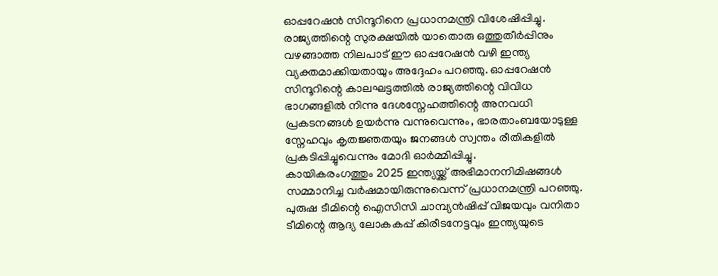ഓപ്പറേഷൻ സിന്ദൂറിനെ പ്രധാനമന്ത്രി വിശേഷിപ്പിച്ചു. രാജ്യത്തിന്റെ സുരക്ഷയിൽ യാതൊരു ഒത്തുതീർപ്പിനും വഴങ്ങാത്ത നിലപാട് ഈ ഓപ്പറേഷൻ വഴി ഇന്ത്യ വ്യക്തമാക്കിയതായും അദ്ദേഹം പറഞ്ഞു. ഓപ്പറേഷൻ സിന്ദൂറിന്റെ കാലഘട്ടത്തിൽ രാജ്യത്തിന്റെ വിവിധ ഭാഗങ്ങളിൽ നിന്നു ദേശസ്നേഹത്തിന്റെ അനവധി പ്രകടനങ്ങൾ ഉയർന്നു വന്നുവെന്നും, ഭാരതാംബയോടുള്ള സ്നേഹവും കൃതജ്ഞതയും ജനങ്ങൾ സ്വന്തം രീതികളിൽ പ്രകടിപ്പിച്ചുവെന്നും മോദി ഓർമ്മിപ്പിച്ചു.
കായികരംഗത്തും 2025 ഇന്ത്യയ്ക്ക് അഭിമാനനിമിഷങ്ങൾ സമ്മാനിച്ച വർഷമായിരുന്നുവെന്ന് പ്രധാനമന്ത്രി പറഞ്ഞു. പുരുഷ ടീമിന്റെ ഐസിസി ചാമ്പ്യൻഷിപ്പ് വിജയവും വനിതാ ടീമിന്റെ ആദ്യ ലോകകപ്പ് കിരീടനേട്ടവും ഇന്ത്യയുടെ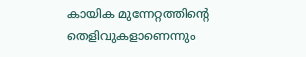കായിക മുന്നേറ്റത്തിന്റെ തെളിവുകളാണെന്നും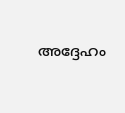അദ്ദേഹം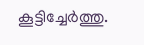കൂട്ടിച്ചേർത്തു.